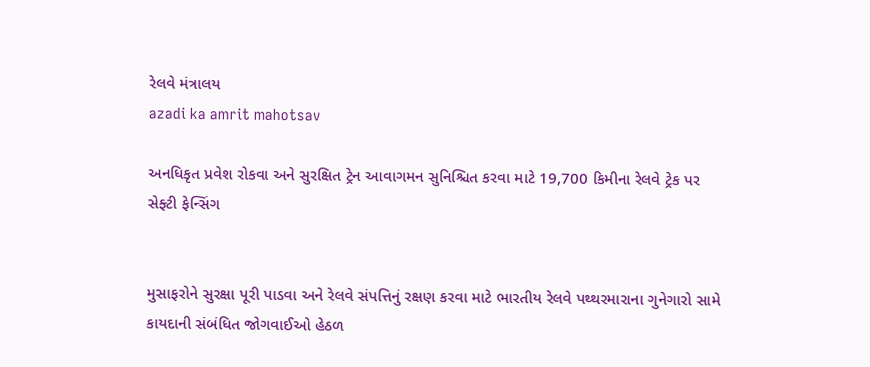રેલવે મંત્રાલય
azadi ka amrit mahotsav

અનધિકૃત પ્રવેશ રોકવા અને સુરક્ષિત ટ્રેન આવાગમન સુનિશ્ચિત કરવા માટે 19,700 કિમીના રેલવે ટ્રેક પર સેફ્ટી ફેન્સિંગ


મુસાફરોને સુરક્ષા પૂરી પાડવા અને રેલવે સંપત્તિનું રક્ષણ કરવા માટે ભારતીય રેલવે પથ્થરમારાના ગુનેગારો સામે કાયદાની સંબંધિત જોગવાઈઓ હેઠળ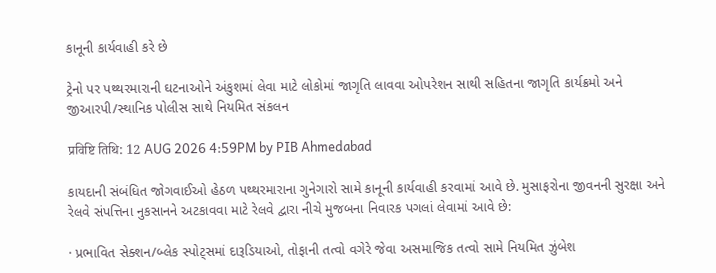કાનૂની કાર્યવાહી કરે છે

ટ્રેનો પર પથ્થરમારાની ઘટનાઓને અંકુશમાં લેવા માટે લોકોમાં જાગૃતિ લાવવા ઓપરેશન સાથી સહિતના જાગૃતિ કાર્યક્રમો અને જીઆરપી/સ્થાનિક પોલીસ સાથે નિયમિત સંકલન

प्रविष्टि तिथि: 12 AUG 2026 4:59PM by PIB Ahmedabad

કાયદાની સંબંધિત જોગવાઈઓ હેઠળ પથ્થરમારાના ગુનેગારો સામે કાનૂની કાર્યવાહી કરવામાં આવે છે. મુસાફરોના જીવનની સુરક્ષા અને રેલવે સંપત્તિના નુકસાનને અટકાવવા માટે રેલવે દ્વારા નીચે મુજબના નિવારક પગલાં લેવામાં આવે છે:

· પ્રભાવિત સેક્શન/બ્લેક સ્પોટ્સમાં દારૂડિયાઓ, તોફાની તત્વો વગેરે જેવા અસમાજિક તત્વો સામે નિયમિત ઝુંબેશ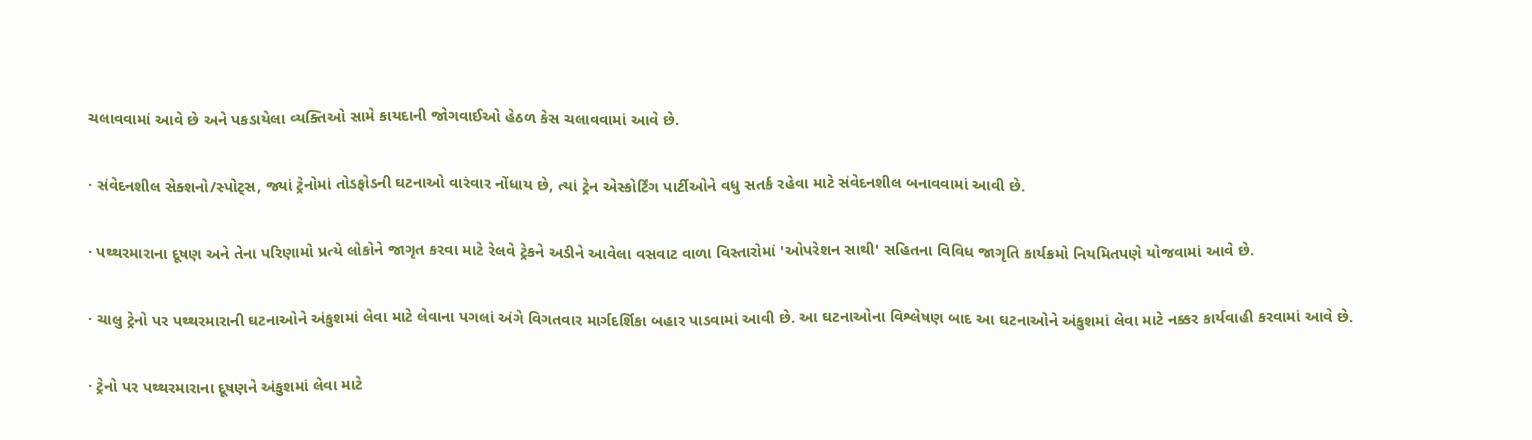ચલાવવામાં આવે છે અને પકડાયેલા વ્યક્તિઓ સામે કાયદાની જોગવાઈઓ હેઠળ કેસ ચલાવવામાં આવે છે.

· સંવેદનશીલ સેક્શનો/સ્પોટ્સ, જ્યાં ટ્રેનોમાં તોડફોડની ઘટનાઓ વારંવાર નોંધાય છે, ત્યાં ટ્રેન એસ્કોર્ટિંગ પાર્ટીઓને વધુ સતર્ક રહેવા માટે સંવેદનશીલ બનાવવામાં આવી છે.

· પથ્થરમારાના દૂષણ અને તેના પરિણામો પ્રત્યે લોકોને જાગૃત કરવા માટે રેલવે ટ્રેકને અડીને આવેલા વસવાટ વાળા વિસ્તારોમાં 'ઓપરેશન સાથી' સહિતના વિવિધ જાગૃતિ કાર્યક્રમો નિયમિતપણે યોજવામાં આવે છે.

· ચાલુ ટ્રેનો પર પથ્થરમારાની ઘટનાઓને અંકુશમાં લેવા માટે લેવાના પગલાં અંગે વિગતવાર માર્ગદર્શિકા બહાર પાડવામાં આવી છે. આ ઘટનાઓના વિશ્લેષણ બાદ આ ઘટનાઓને અંકુશમાં લેવા માટે નક્કર કાર્યવાહી કરવામાં આવે છે.

· ટ્રેનો પર પથ્થરમારાના દૂષણને અંકુશમાં લેવા માટે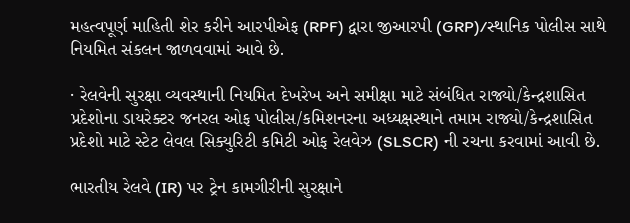મહત્વપૂર્ણ માહિતી શેર કરીને આરપીએફ (RPF) દ્વારા જીઆરપી (GRP)/સ્થાનિક પોલીસ સાથે નિયમિત સંકલન જાળવવામાં આવે છે.

· રેલવેની સુરક્ષા વ્યવસ્થાની નિયમિત દેખરેખ અને સમીક્ષા માટે સંબંધિત રાજ્યો/કેન્દ્રશાસિત પ્રદેશોના ડાયરેક્ટર જનરલ ઓફ પોલીસ/કમિશનરના અધ્યક્ષસ્થાને તમામ રાજ્યો/કેન્દ્રશાસિત પ્રદેશો માટે સ્ટેટ લેવલ સિક્યુરિટી કમિટી ઓફ રેલવેઝ (SLSCR) ની રચના કરવામાં આવી છે.

ભારતીય રેલવે (IR) પર ટ્રેન કામગીરીની સુરક્ષાને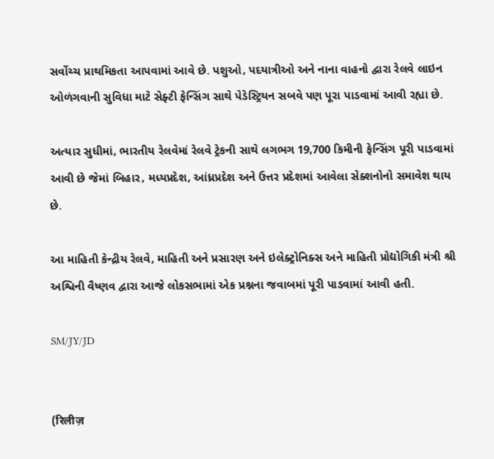સર્વોચ્ચ પ્રાથમિકતા આપવામાં આવે છે. પશુઓ, પદયાત્રીઓ અને નાના વાહનો દ્વારા રેલવે લાઇન ઓળંગવાની સુવિધા માટે સેફ્ટી ફેન્સિંગ સાથે પેડેસ્ટ્રિયન સબવે પણ પૂરા પાડવામાં આવી રહ્યા છે.

અત્યાર સુધીમાં, ભારતીય રેલવેમાં રેલવે ટ્રેકની સાથે લગભગ 19,700 કિમીની ફેન્સિંગ પૂરી પાડવામાં આવી છે જેમાં બિહાર, મધ્યપ્રદેશ, આંધ્રપ્રદેશ અને ઉત્તર પ્રદેશમાં આવેલા સેક્શનોનો સમાવેશ થાય છે.

આ માહિતી કેન્દ્રીય રેલવે, માહિતી અને પ્રસારણ અને ઇલેક્ટ્રોનિક્સ અને માહિતી પ્રોદ્યોગિકી મંત્રી શ્રી અશ્વિની વૈષ્ણવ દ્વારા આજે લોકસભામાં એક પ્રશ્નના જવાબમાં પૂરી પાડવામાં આવી હતી.

SM/JY/JD


(रिलीज़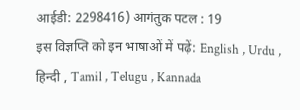आईडी: 2298416) आगंतुक पटल : 19
इस विज्ञप्ति को इन भाषाओं में पढ़ें: English , Urdu , हिन्दी , Tamil , Telugu , Kannada